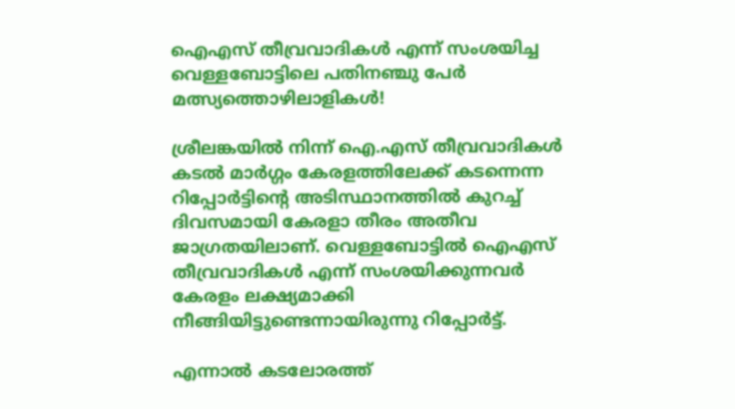ഐഎസ്‌ തീവ്രവാദികള്‍ എന്ന് സംശയിച്ച വെള്ളബോട്ടിലെ പതിനഞ്ചു പേര്‍ മത്സ്യത്തൊഴിലാളികള്‍!

ശ്രീലങ്കയില്‍ നിന്ന് ഐ.എസ്‌ തീവ്രവാദികള്‍ കടല്‍ മാര്‍ഗ്ഗം കേരളത്തിലേക്ക് കടന്നെന്ന റിപ്പോര്‍ട്ടിന്‍റെ അടിസ്ഥാനത്തില്‍ കുറച്ച് ദിവസമായി കേരളാ തീരം അതീവ ജാഗ്രതയിലാണ്. വെള്ളബോട്ടില്‍ ഐഎസ്‌ തീവ്രവാദികള്‍ എന്ന് സംശയിക്കുന്നവര്‍ കേരളം ലക്ഷ്യമാക്കി നീങ്ങിയിട്ടുണ്ടെന്നായിരുന്നു റിപ്പോര്‍ട്ട്.

എന്നാല്‍ കടലോരത്ത്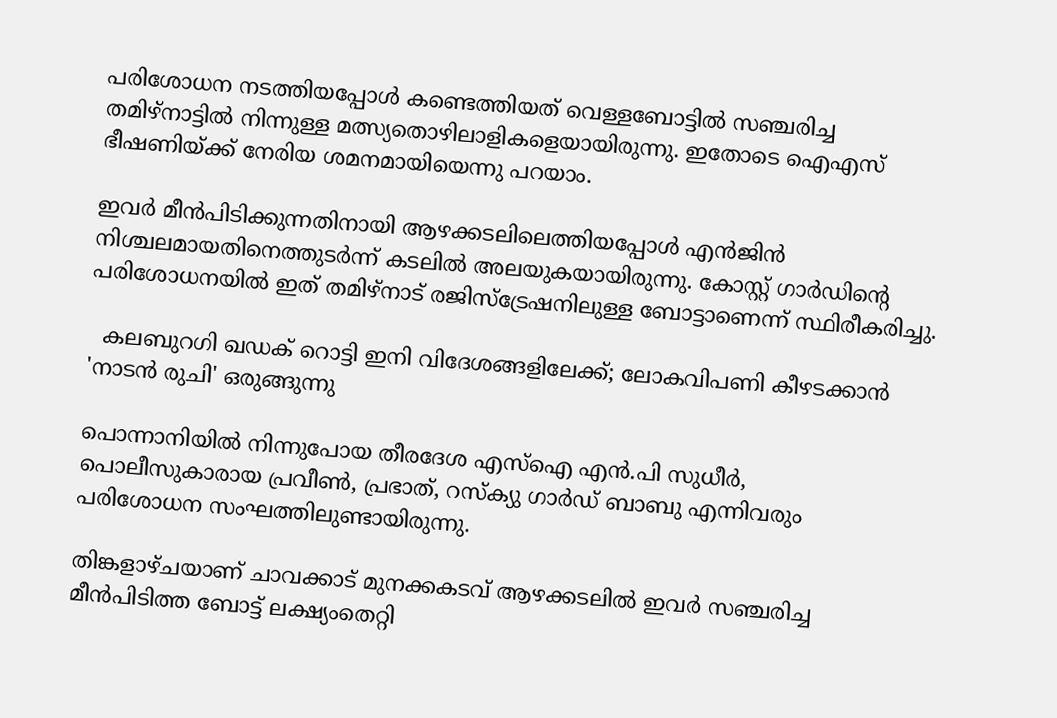പരിശോധന നടത്തിയപ്പോള്‍ കണ്ടെത്തിയത് വെള്ളബോട്ടില്‍ സഞ്ചരിച്ച തമിഴ്നാട്ടില്‍ നിന്നുള്ള മത്സ്യതൊഴിലാളികളെയായിരുന്നു. ഇതോടെ ഐഎസ്‌ ഭീഷണിയ്ക്ക് നേരിയ ശമനമായിയെന്നു പറയാം.

ഇവര്‍ മീന്‍പിടിക്കുന്നതിനായി ആഴക്കടലിലെത്തിയപ്പോള്‍ എന്‍ജിന്‍ നിശ്ചലമായതിനെത്തുടര്‍ന്ന് കടലില്‍ അലയുകയായിരുന്നു. കോസ്റ്റ് ഗാര്‍ഡിന്‍റെ പരിശോധനയില്‍ ഇത് തമിഴ്നാട് രജിസ്ട്രേഷനിലുള്ള ബോട്ടാണെന്ന് സ്ഥിരീകരിച്ചു.

  കലബുറഗി ഖഡക് റൊട്ടി ഇനി വിദേശങ്ങളിലേക്ക്; ലോകവിപണി കീഴടക്കാൻ 'നാടൻ രുചി' ഒരുങ്ങുന്നു

പൊന്നാനിയില്‍ നിന്നുപോയ തീരദേശ എസ്‌ഐ എന്‍.പി സുധീര്‍, പൊലീസുകാരായ പ്രവീണ്‍, പ്രഭാത്, റസ്ക്യു ഗാര്‍ഡ് ബാബു എന്നിവരും പരിശോധന സംഘത്തിലുണ്ടായിരുന്നു.

തിങ്കളാഴ്ചയാണ് ചാവക്കാട് മുനക്കകടവ് ആഴക്കടലില്‍ ഇവര്‍ സഞ്ചരിച്ച മീന്‍പിടിത്ത ബോട്ട് ലക്ഷ്യംതെറ്റി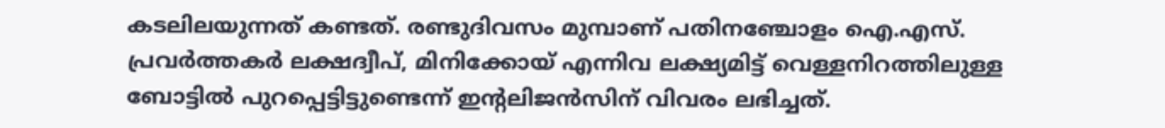കടലിലയുന്നത് കണ്ടത്. രണ്ടുദിവസം മുമ്പാണ് പതിനഞ്ചോളം ഐ.എസ്. പ്രവര്‍ത്തകര്‍ ലക്ഷദ്വീപ്, മിനിക്കോയ് എന്നിവ ലക്ഷ്യമിട്ട് വെള്ളനിറത്തിലുള്ള ബോട്ടില്‍ പുറപ്പെട്ടിട്ടുണ്ടെന്ന് ഇന്റലിജന്‍സിന് വിവരം ലഭിച്ചത്.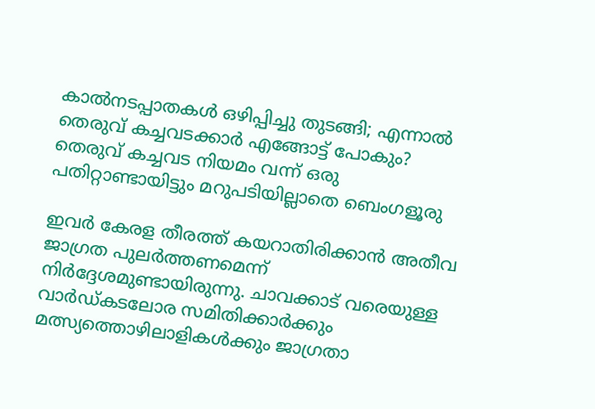കാൽനടപ്പാതകൾ ഒഴിപ്പിച്ചു തുടങ്ങി; എന്നാൽ തെരുവ് കച്ചവടക്കാർ എങ്ങോട്ട് പോകും? തെരുവ് കച്ചവട നിയമം വന്ന് ഒരു പതിറ്റാണ്ടായിട്ടും മറുപടിയില്ലാതെ ബെംഗളൂരു

ഇവര്‍ കേരള തീരത്ത് കയറാതിരിക്കാന്‍ അതീവ ജാഗ്രത പുലര്‍ത്തണമെന്ന് നിര്‍ദ്ദേശമുണ്ടായിരുന്നു. ചാവക്കാട് വരെയുള്ള വാര്‍ഡ്കടലോര സമിതിക്കാര്‍ക്കും മത്സ്യത്തൊഴിലാളികള്‍ക്കും ജാഗ്രതാ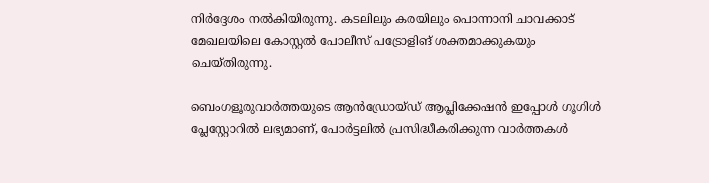നിര്‍ദ്ദേശം നല്‍കിയിരുന്നു. കടലിലും കരയിലും പൊന്നാനി ചാവക്കാട് മേഖലയിലെ കോസ്റ്റല്‍ പോലീസ് പട്രോളിങ് ശക്തമാക്കുകയും ചെയ്തിരുന്നു.

ബെംഗളൂരുവാർത്തയുടെ ആൻഡ്രോയ്ഡ് ആപ്ലിക്കേഷൻ ഇപ്പോൾ ഗൂഗിൾ പ്ലേസ്റ്റോറിൽ ലഭ്യമാണ്, പോർട്ടലിൽ പ്രസിദ്ധീകരിക്കുന്ന വാർത്തകൾ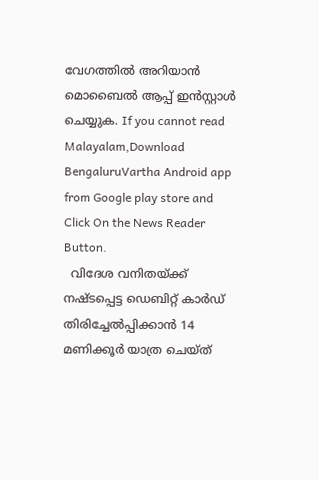വേഗത്തിൽ അറിയാൻ മൊബൈൽ ആപ്പ് ഇൻസ്റ്റാൾ ചെയ്യുക. If you cannot read Malayalam,Download BengaluruVartha Android app from Google play store and Click On the News Reader Button.
  വിദേശ വനിതയ്ക്ക് നഷ്ടപ്പെട്ട ഡെബിറ്റ് കാർഡ് തിരിച്ചേൽപ്പിക്കാൻ 14 മണിക്കൂർ യാത്ര ചെയ്ത്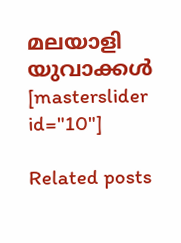മലയാളി യുവാക്കൾ
[masterslider id="10"]

Related posts